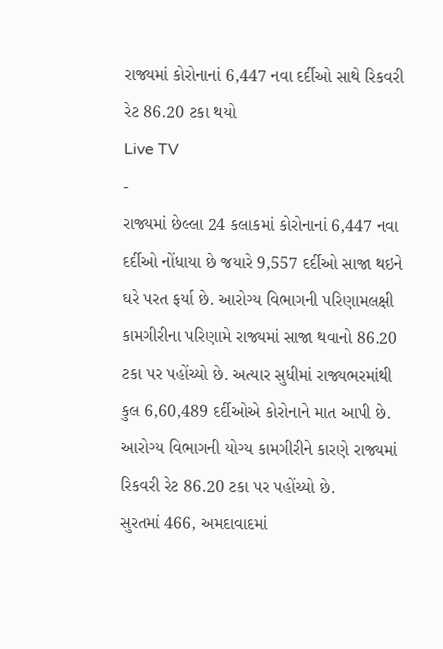રાજ્યમાં કોરોનાનાં 6,447 નવા દર્દીઓ સાથે રિકવરી રેટ 86.20 ટકા થયો
Live TV
-
રાજ્યમાં છેલ્લા 24 કલાકમાં કોરોનાનાં 6,447 નવા દર્દીઓ નોંધાયા છે જયારે 9,557 દર્દીઓ સાજા થઇને ઘરે પરત ફર્યા છે. આરોગ્ય વિભાગની પરિણામલક્ષી કામગીરીના પરિણામે રાજ્યમાં સાજા થવાનો 86.20 ટકા પર પહોંચ્યો છે. અત્યાર સુધીમાં રાજ્યભરમાંથી કુલ 6,60,489 દર્દીઓએ કોરોનાને માત આપી છે.
આરોગ્ય વિભાગની યોગ્ય કામગીરીને કારણે રાજ્યમાં રિકવરી રેટ 86.20 ટકા પર પહોંચ્યો છે.
સુરતમાં 466, અમદાવાદમાં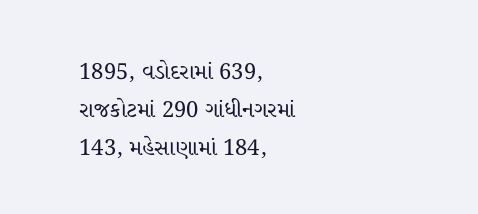1895, વડોદરામાં 639, રાજકોટમાં 290 ગાંધીનગરમાં 143, મહેસાણામાં 184,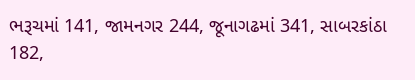ભરૂચમાં 141, જામનગર 244, જૂનાગઢમાં 341, સાબરકાંઠા 182,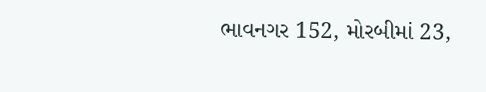ભાવનગર 152, મોરબીમાં 23,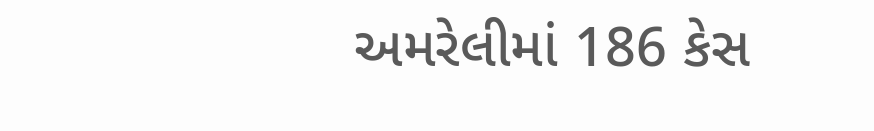અમરેલીમાં 186 કેસ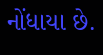નોંધાયા છે.